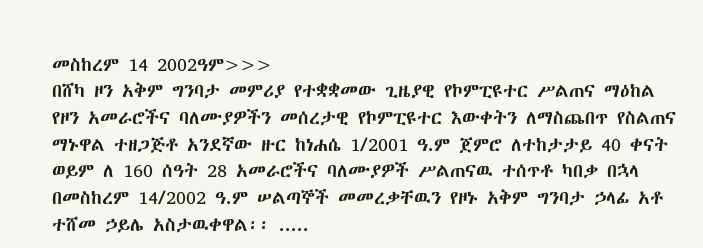መስከረም 14 2002ዓም>>>
በሸካ ዞን አቅም ግንባታ መምሪያ የተቋቋመው ጊዜያዊ የኮምፒዩተር ሥልጠና ማዕከል የዞን አመራሮችና ባለሙያዎችን መሰረታዊ የኮምፒዩተር እውቀትን ለማስጨበጥ የስልጠና ማኑዋል ተዘጋጅቶ አንደኛው ዙር ከነሐሴ 1/2001 ዓ.ም ጀምሮ ለተከታታይ 40 ቀናት ወይም ለ 160 ሰዓት 28 አመራሮችና ባለሙያዎች ሥልጠናዉ ተሰጥቶ ካበቃ በኋላ በመስከረም 14/2002 ዓ.ም ሠልጣኞች መመረቃቸዉን የዞኑ አቅም ግንባታ ኃላፊ አቶ ተሸመ ኃይሌ አስታዉቀዋል፡፡ .....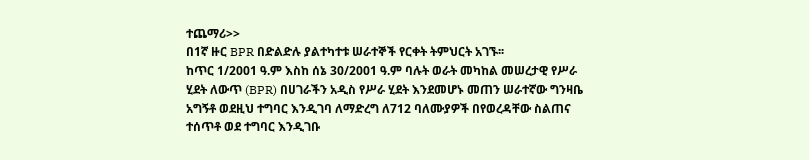ተጨማሪ>>
በ1ኛ ዙር BPR በድልድሉ ያልተካተቱ ሠራተኞች የርቀት ትምህርት አገኙ፡፡
ከጥር 1/2001 ዓ.ም እስከ ሰኔ 30/2001 ዓ.ም ባሉት ወራት መካከል መሠረታዊ የሥራ ሂደት ለውጥ (BPR) በሀገራችን አዲስ የሥራ ሂደት እንደመሆኑ መጠን ሠራተኛው ግንዛቤ አግኝቶ ወደዚህ ተግባር እንዲገባ ለማድረግ ለ712 ባለሙያዎች በየወረዳቸው ስልጠና ተሰጥቶ ወደ ተግባር እንዲገቡ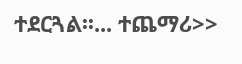ተደርጓል፡፡... ተጨማሪ>>